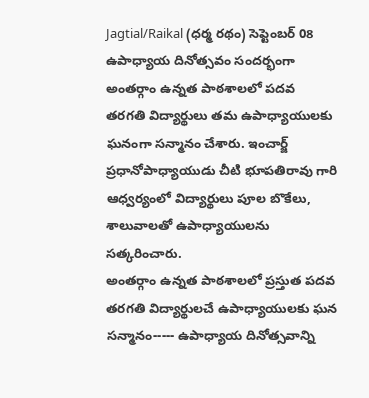Jagtial/Raikal (ధర్మ రథం) సెప్టెంబర్ 08
ఉపాధ్యాయ దినోత్సవం సందర్భంగా అంతర్గాం ఉన్నత పాఠశాలలో పదవ తరగతి విద్యార్థులు తమ ఉపాధ్యాయులకు ఘనంగా సన్మానం చేశారు. ఇంచార్జ్ ప్రధానోపాధ్యాయుడు చీటి భూపతిరావు గారి ఆధ్వర్యంలో విద్యార్థులు పూల బొకేలు, శాలువాలతో ఉపాధ్యాయులను సత్కరించారు.
అంతర్గాం ఉన్నత పాఠశాలలో ప్రస్తుత పదవ తరగతి విద్యార్థులచే ఉపాధ్యాయులకు ఘన సన్మానం----- ఉపాధ్యాయ దినోత్సవాన్ని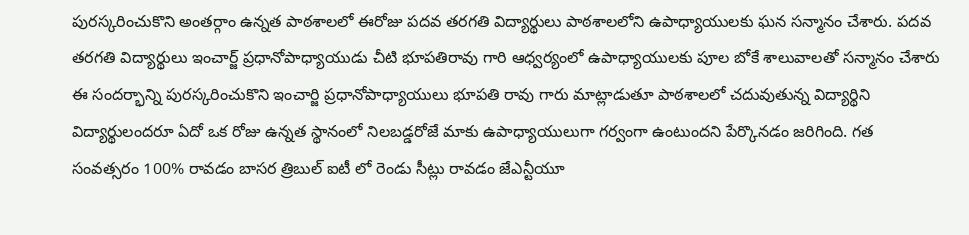పురస్కరించుకొని అంతర్గాం ఉన్నత పాఠశాలలో ఈరోజు పదవ తరగతి విద్యార్థులు పాఠశాలలోని ఉపాధ్యాయులకు ఘన సన్మానం చేశారు. పదవ తరగతి విద్యార్థులు ఇంచార్జ్ ప్రధానోపాధ్యాయుడు చీటి భూపతిరావు గారి ఆధ్వర్యంలో ఉపాధ్యాయులకు పూల బోకే శాలువాలతో సన్మానం చేశారు ఈ సందర్భాన్ని పురస్కరించుకొని ఇంచార్జి ప్రధానోపాధ్యాయులు భూపతి రావు గారు మాట్లాడుతూ పాఠశాలలో చదువుతున్న విద్యార్థిని విద్యార్థులందరూ ఏదో ఒక రోజు ఉన్నత స్థానంలో నిలబడ్డరోజే మాకు ఉపాధ్యాయులుగా గర్వంగా ఉంటుందని పేర్కొనడం జరిగింది. గత సంవత్సరం 100% రావడం బాసర త్రిబుల్ ఐటీ లో రెండు సీట్లు రావడం జేఎన్టీయూ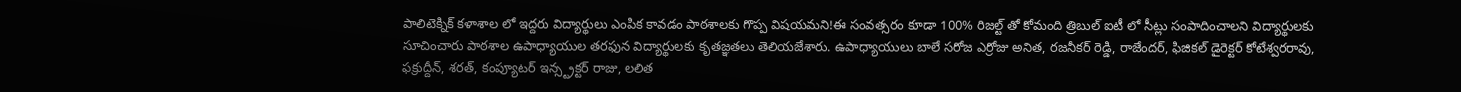పాలిటెక్నిక్ కళాశాల లో ఇద్దరు విద్యార్థులు ఎంపిక కావడం పాఠశాలకు గొప్ప విషయమని!ఈ సంవత్సరం కూడా 100% రిజల్ట్ తో కోమంది త్రిబుల్ ఐటీ లో సీట్లు సంపాదించాలని విద్యార్థులకు సూచించారు పాఠశాల ఉపాధ్యాయుల తరఫున విద్యార్థులకు కృతజ్ఞతలు తెలియజేశారు. ఉపాధ్యాయులు బాలే సరోజ ఎర్రోజు అనిత, రజనీకర్ రెడ్డి, రాజేందర్, ఫిజికల్ డైరెక్టర్ కోటేశ్వరరావు, ఫక్రుద్దీన్, శరత్, కంప్యూటర్ ఇన్స్ట్రక్టర్ రాజు, లలిత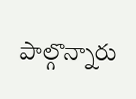పాల్గొన్నారు